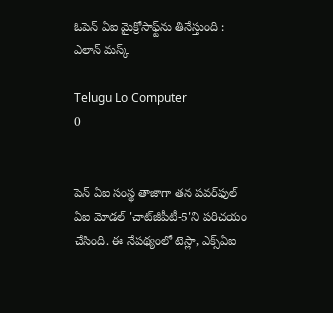ఓపెన్‌ ఏఐ మైక్రోసాఫ్ట్‌ను తినేస్తుంది : ఎలాన్‌ మస్క్‌

Telugu Lo Computer
0


పెన్‌ ఏఐ సంస్థ తాజాగా తన పవర్‌ఫుల్‌ ఏఐ మోడల్‌ 'చాట్‌జీపీటీ-5'ని పరిచయం చేసింది. ఈ నేపథ్యంలో టెస్లా, ఎక్స్‌ఏఐ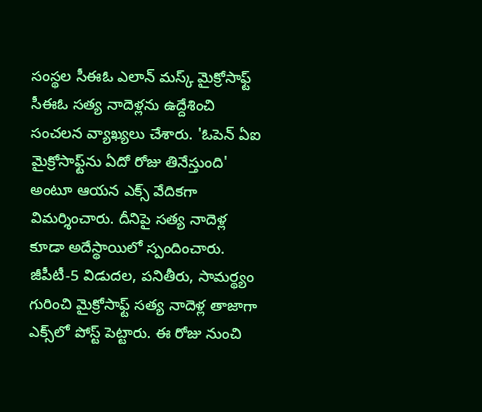సంస్థల సీఈఓ ఎలాన్‌ మస్క్‌ మైక్రోసాఫ్ట్‌ సీఈఓ సత్య నాదెళ్లను ఉద్దేశించి సంచలన వ్యాఖ్యలు చేశారు. 'ఓపెన్‌ ఏఐ మైక్రోసాఫ్ట్‌ను ఏదో రోజు తినేస్తుంది' అంటూ ఆయన ఎక్స్ వేదికగా విమర్శించారు. దీనిపై సత్య నాదెళ్ల కూడా అదేస్థాయిలో స్పందించారు. జీపీటీ-5 విడుదల, పనితీరు, సామర్థ్యం గురించి మైక్రోసాఫ్ట్‌ సత్య నాదెళ్ల తాజాగా ఎక్స్‌లో పోస్ట్‌ పెట్టారు. ఈ రోజు నుంచి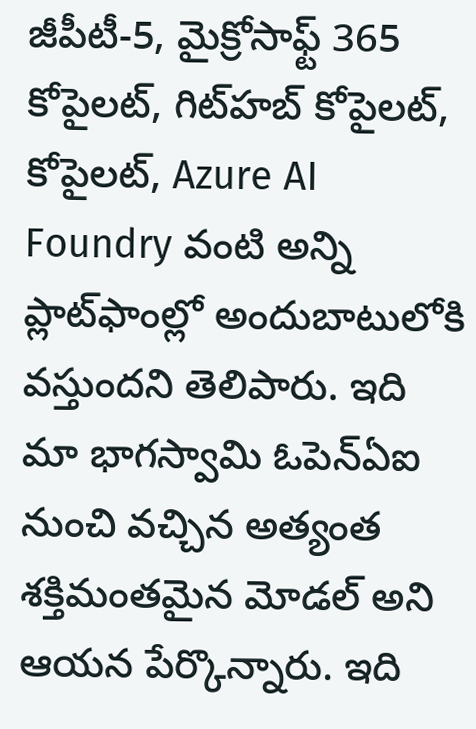జీపీటీ-5, మైక్రోసాఫ్ట్‌ 365 కోపైలట్‌, గిట్‌హబ్‌ కోపైలట్‌, కోపైలట్‌, Azure AI Foundry వంటి అన్ని ప్లాట్‌ఫాంల్లో అందుబాటులోకి వస్తుందని తెలిపారు. ఇది మా భాగస్వామి ఓపెన్‌ఏఐ నుంచి వచ్చిన అత్యంత శక్తిమంతమైన మోడల్ అని ఆయన పేర్కొన్నారు. ఇది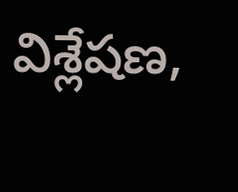విశ్లేషణ,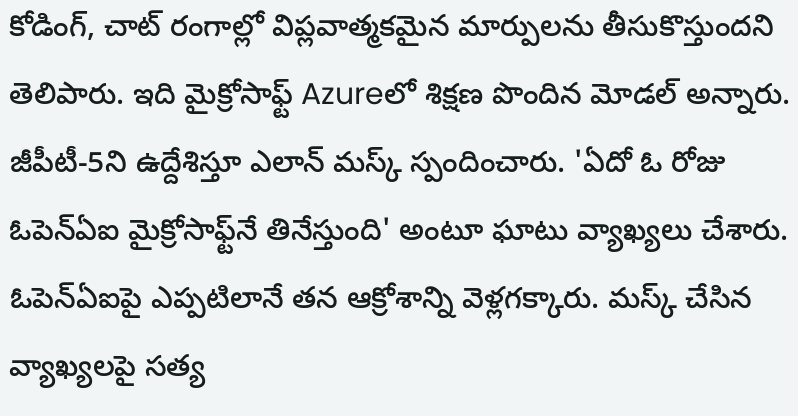కోడింగ్‌, చాట్ రంగాల్లో విప్లవాత్మకమైన మార్పులను తీసుకొస్తుందని తెలిపారు. ఇది మైక్రోసాఫ్ట్‌ Azureలో శిక్షణ పొందిన మోడల్ అన్నారు. జీపీటీ-5ని ఉద్దేశిస్తూ ఎలాన్‌ మస్క్‌ స్పందించారు. 'ఏదో ఓ రోజు ఓపెన్‌ఏఐ మైక్రోసాఫ్ట్‌నే తినేస్తుంది' అంటూ ఘాటు వ్యాఖ్యలు చేశారు. ఓపెన్‌ఏఐపై ఎప్పటిలానే తన ఆక్రోశాన్ని వెళ్లగక్కారు. మస్క్‌ చేసిన వ్యాఖ్యలపై సత్య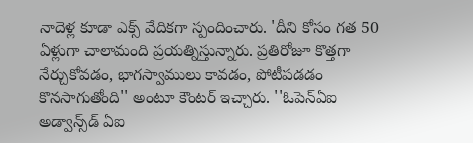నాదెళ్ల కూడా ఎక్స్‌ వేదికగా స్పందించారు. 'దీని కోసం గత 50 ఏళ్లుగా చాలామంది ప్రయత్నిస్తున్నారు. ప్రతిరోజూ కొత్తగా నేర్చుకోవడం, భాగస్వాములు కావడం, పోటీపడడం కొనసాగుతోంది'' అంటూ కౌంటర్‌ ఇచ్చారు. ''ఓపెన్‌ఏఐ అడ్వాన్స్‌డ్‌ ఏఐ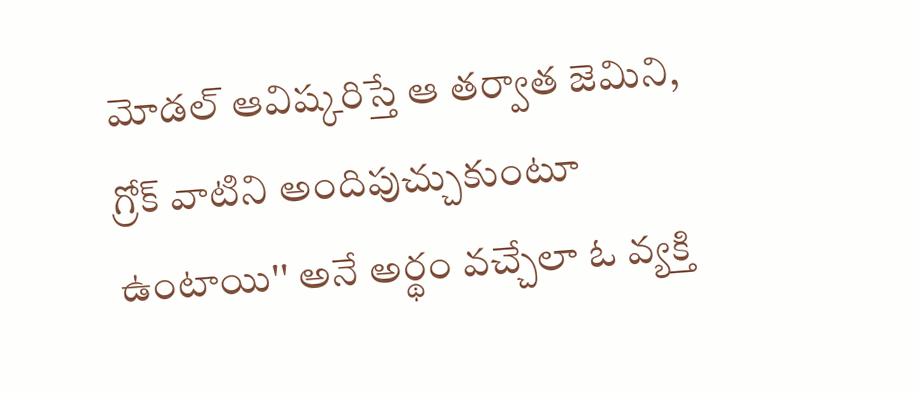మోడల్‌ ఆవిష్కరిస్తే ఆ తర్వాత జెమిని, గ్రోక్‌ వాటిని అందిపుచ్చుకుంటూ ఉంటాయి'' అనే అర్థం వచ్చేలా ఓ వ్యక్తి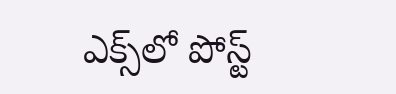ఎక్స్‌లో పోస్ట్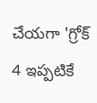చేయగా 'గ్రోక్‌ 4 ఇప్పటికే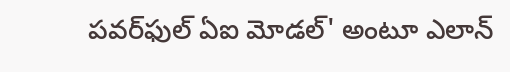పవర్‌ఫుల్‌ ఏఐ మోడల్‌' అంటూ ఎలాన్‌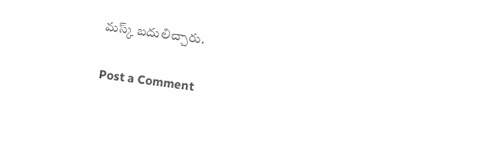మస్క్‌ బదులిచ్చారు.

Post a Comment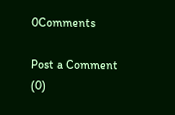0Comments

Post a Comment (0)